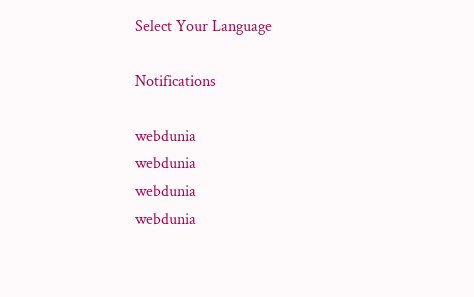Select Your Language

Notifications

webdunia
webdunia
webdunia
webdunia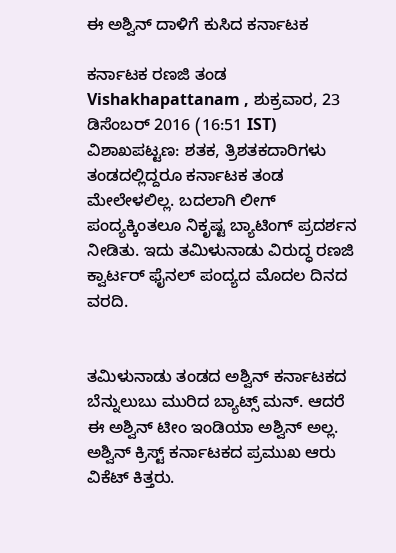ಈ ಅಶ್ವಿನ್ ದಾಳಿಗೆ ಕುಸಿದ ಕರ್ನಾಟಕ

ಕರ್ನಾಟಕ ರಣಜಿ ತಂಡ
Vishakhapattanam , ಶುಕ್ರವಾರ, 23 ಡಿಸೆಂಬರ್ 2016 (16:51 IST)
ವಿಶಾಖಪಟ್ಟಣ: ಶತಕ, ತ್ರಿಶತಕದಾರಿಗಳು ತಂಡದಲ್ಲಿದ್ದರೂ ಕರ್ನಾಟಕ ತಂಡ ಮೇಲೇಳಲಿಲ್ಲ. ಬದಲಾಗಿ ಲೀಗ್ ಪಂದ್ಯಕ್ಕಿಂತಲೂ ನಿಕೃಷ್ಟ ಬ್ಯಾಟಿಂಗ್ ಪ್ರದರ್ಶನ ನೀಡಿತು. ಇದು ತಮಿಳುನಾಡು ವಿರುದ್ಧ ರಣಜಿ ಕ್ವಾರ್ಟರ್ ಫೈನಲ್ ಪಂದ್ಯದ ಮೊದಲ ದಿನದ ವರದಿ.


ತಮಿಳುನಾಡು ತಂಡದ ಅಶ್ವಿನ್ ಕರ್ನಾಟಕದ ಬೆನ್ನುಲುಬು ಮುರಿದ ಬ್ಯಾಟ್ಸ್ ಮನ್. ಆದರೆ ಈ ಅಶ್ವಿನ್ ಟೀಂ ಇಂಡಿಯಾ ಅಶ್ವಿನ್ ಅಲ್ಲ. ಅಶ್ವಿನ್ ಕ್ರಿಸ್ಟ್ ಕರ್ನಾಟಕದ ಪ್ರಮುಖ ಆರು ವಿಕೆಟ್ ಕಿತ್ತರು.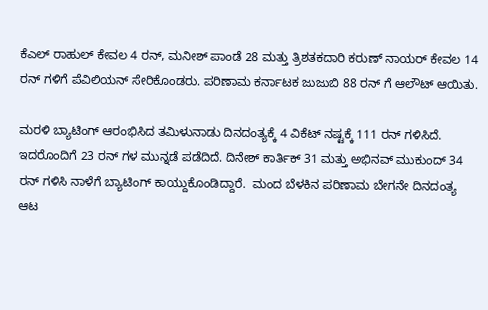ಕೆಎಲ್ ರಾಹುಲ್ ಕೇವಲ 4 ರನ್, ಮನೀಶ್ ಪಾಂಡೆ 28 ಮತ್ತು ತ್ರಿಶತಕದಾರಿ ಕರುಣ್ ನಾಯರ್ ಕೇವಲ 14 ರನ್ ಗಳಿಗೆ ಪೆವಿಲಿಯನ್ ಸೇರಿಕೊಂಡರು. ಪರಿಣಾಮ ಕರ್ನಾಟಕ ಜುಜುಬಿ 88 ರನ್ ಗೆ ಆಲೌಟ್ ಆಯಿತು.

ಮರಳಿ ಬ್ಯಾಟಿಂಗ್ ಆರಂಭಿಸಿದ ತಮಿಳುನಾಡು ದಿನದಂತ್ಯಕ್ಕೆ 4 ವಿಕೆಟ್ ನಷ್ಟಕ್ಕೆ 111 ರನ್ ಗಳಿಸಿದೆ. ಇದರೊಂದಿಗೆ 23 ರನ್ ಗಳ ಮುನ್ನಡೆ ಪಡೆದಿದೆ. ದಿನೇಶ್ ಕಾರ್ತಿಕ್ 31 ಮತ್ತು ಅಭಿನವ್ ಮುಕುಂದ್ 34 ರನ್ ಗಳಿಸಿ ನಾಳೆಗೆ ಬ್ಯಾಟಿಂಗ್ ಕಾಯ್ದುಕೊಂಡಿದ್ದಾರೆ.  ಮಂದ ಬೆಳಕಿನ ಪರಿಣಾಮ ಬೇಗನೇ ದಿನದಂತ್ಯ ಆಟ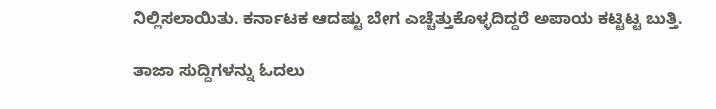ನಿಲ್ಲಿಸಲಾಯಿತು. ಕರ್ನಾಟಕ ಆದಷ್ಟು ಬೇಗ ಎಚ್ಚೆತ್ತುಕೊಳ್ಳದಿದ್ದರೆ ಅಪಾಯ ಕಟ್ಟಿಟ್ಟ ಬುತ್ತಿ.

ತಾಜಾ ಸುದ್ದಿಗಳನ್ನು ಓದಲು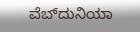ವೆಬ್‌ದುನಿಯಾ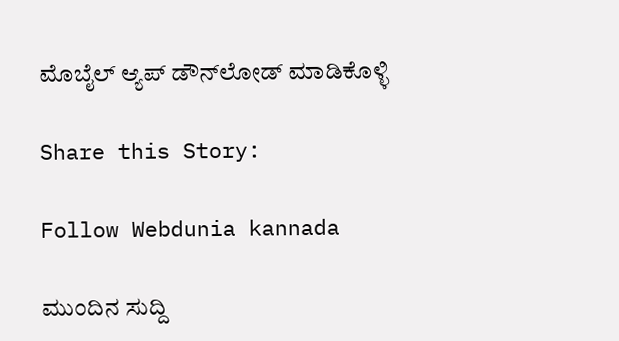ಮೊಬೈಲ್ ಆ್ಯಪ್ ಡೌನ್‍ಲೋಡ್ ಮಾಡಿಕೊಳ್ಳಿ

Share this Story:

Follow Webdunia kannada

ಮುಂದಿನ ಸುದ್ದಿ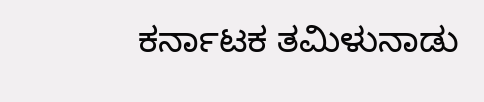ಕರ್ನಾಟಕ ತಮಿಳುನಾಡು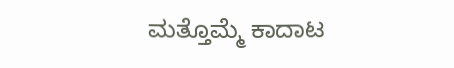ಮತ್ತೊಮ್ಮೆ ಕಾದಾಟ